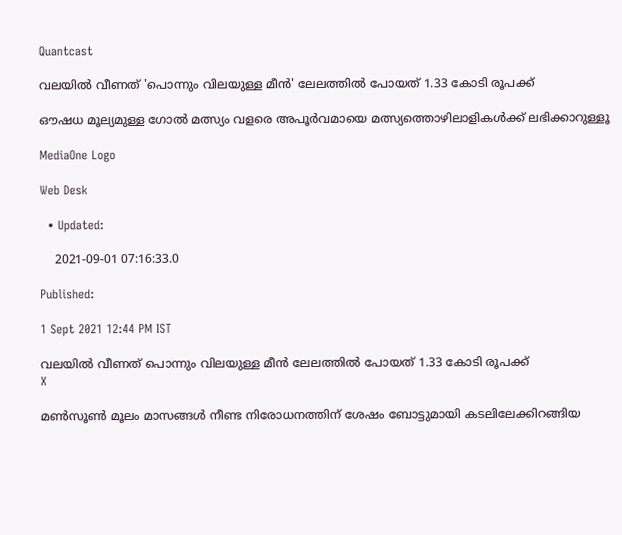Quantcast

വലയില്‍ വീണത് 'പൊന്നും വിലയുള്ള മീന്‍' ലേലത്തില്‍ പോയത് 1.33 കോടി രൂപക്ക്

ഔഷധ മൂല്യമുള്ള ഗോല്‍ മത്സ്യം വളരെ അപൂര്‍വമായെ മത്സ്യത്തൊഴിലാളികള്‍ക്ക് ലഭിക്കാറുള്ളൂ

MediaOne Logo

Web Desk

  • Updated:

    2021-09-01 07:16:33.0

Published:

1 Sept 2021 12:44 PM IST

വലയില്‍ വീണത് പൊന്നും വിലയുള്ള മീന്‍ ലേലത്തില്‍ പോയത് 1.33 കോടി രൂപക്ക്
X

മണ്‍സൂണ്‍ മൂലം മാസങ്ങള്‍ നീണ്ട നിരോധനത്തിന് ശേഷം ബോട്ടുമായി കടലിലേക്കിറങ്ങിയ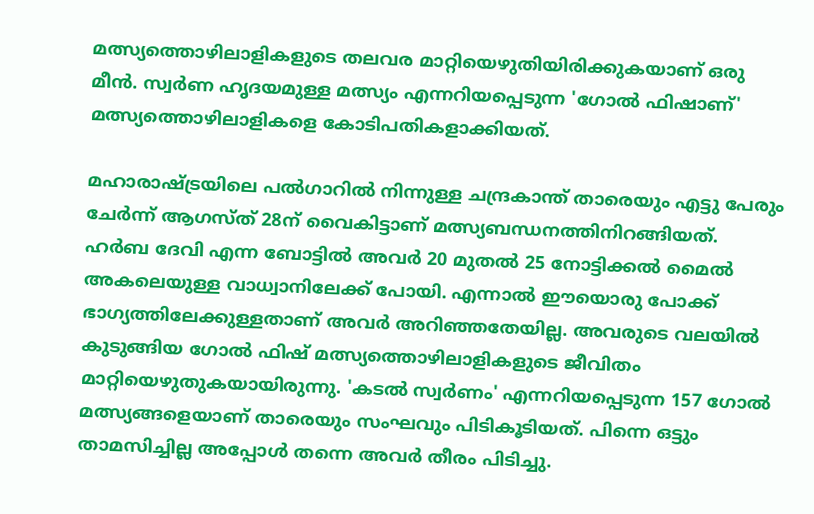മത്സ്യത്തൊഴിലാളികളുടെ തലവര മാറ്റിയെഴുതിയിരിക്കുകയാണ് ഒരു മീന്‍. സ്വര്‍ണ ഹൃദയമുള്ള മത്സ്യം എന്നറിയപ്പെടുന്ന 'ഗോല്‍ ഫിഷാണ്' മത്സ്യത്തൊഴിലാളികളെ കോടിപതികളാക്കിയത്.

മഹാരാഷ്ട്രയിലെ പല്‍ഗാറില്‍ നിന്നുള്ള ചന്ദ്രകാന്ത് താരെയും എട്ടു പേരും ചേര്‍ന്ന് ആഗസ്ത് 28ന് വൈകിട്ടാണ് മത്സ്യബന്ധനത്തിനിറങ്ങിയത്. ഹർബ ദേവി എന്ന ബോട്ടിൽ അവർ 20 മുതൽ 25 നോട്ടിക്കൽ മൈൽ അകലെയുള്ള വാധ്വാനിലേക്ക് പോയി. എന്നാല്‍ ഈയൊരു പോക്ക് ഭാഗ്യത്തിലേക്കുള്ളതാണ് അവര്‍ അറിഞ്ഞതേയില്ല. അവരുടെ വലയില്‍ കുടുങ്ങിയ ഗോല്‍ ഫിഷ് മത്സ്യത്തൊഴിലാളികളുടെ ജീവിതം മാറ്റിയെഴുതുകയായിരുന്നു. 'കടൽ സ്വർണം' എന്നറിയപ്പെടുന്ന 157 ഗോല്‍ മത്സ്യങ്ങളെയാണ് താരെയും സംഘവും പിടികൂടിയത്. പിന്നെ ഒട്ടും താമസിച്ചില്ല അപ്പോള്‍ തന്നെ അവര്‍ തീരം പിടിച്ചു.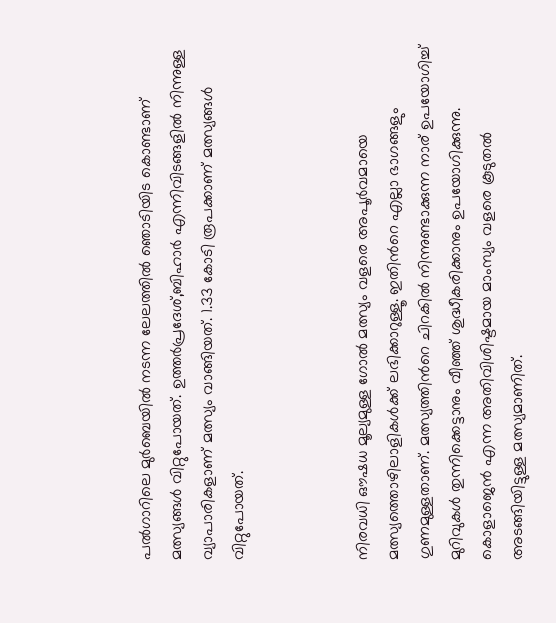പല്‍ഗാറിലെ മുര്‍ബെയില്‍ നടന്ന ലേലത്തില്‍ ഞൊടിയിട കൊണ്ടാണ് മത്സ്യങ്ങള്‍ വിറ്റുപോയത്. ഉത്തര്‍പ്രദേശ്,ബിഹാര്‍ എന്നിവിടങ്ങളില്‍ നിന്നുള്ള വ്യാപാരികളാണ് മത്സ്യം വാങ്ങിയത്. 1.33 കോടി രൂപക്കാണ് മത്സ്യങ്ങള്‍ വിറ്റുപോയത്.



നിരവധി ഔഷധ മൂല്യമുള്ള ഗോല്‍ മത്സ്യം വളരെ അപൂര്‍വമായെ മത്സ്യത്തൊഴിലാളികള്‍ക്ക് ലഭിക്കാറുള്ളൂ. ഇതിന്‍റെ എല്ലാ ഭാഗങ്ങളും ഗുണമുള്ളതാണ്. മത്സ്യത്തിന്‍റെ ചിറകിൽ നിന്നുണ്ടാക്കുന്ന നാര് ഉപയോഗിച്ച് മുറിവുകൾ തുന്നിക്കെട്ടാനും വീഞ്ഞ് ശുദ്ധീകരിക്കാനും ഉപയോഗിക്കുന്നു. കൊളാജെന്‍ എന്ന അതിവിശിഷ്ടമായ മാംസ്യം വളരെ കൂടുതല്‍ അടങ്ങിയിട്ടുള്ള മത്സ്യമാണിത്.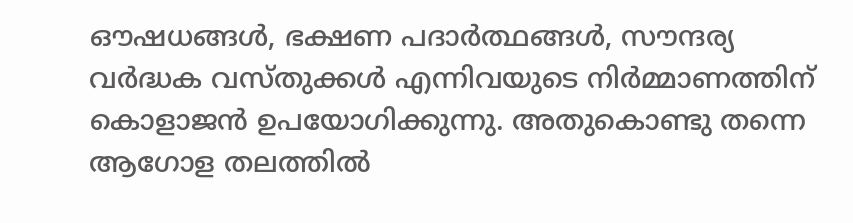ഔഷധങ്ങള്‍, ഭക്ഷണ പദാര്‍ത്ഥങ്ങള്‍, സൗന്ദര്യ വര്‍ദ്ധക വസ്തുക്കള്‍ എന്നിവയുടെ നിര്‍മ്മാണത്തിന് കൊളാജന്‍ ഉപയോഗിക്കുന്നു. അതുകൊണ്ടു തന്നെ ആഗോള തലത്തില്‍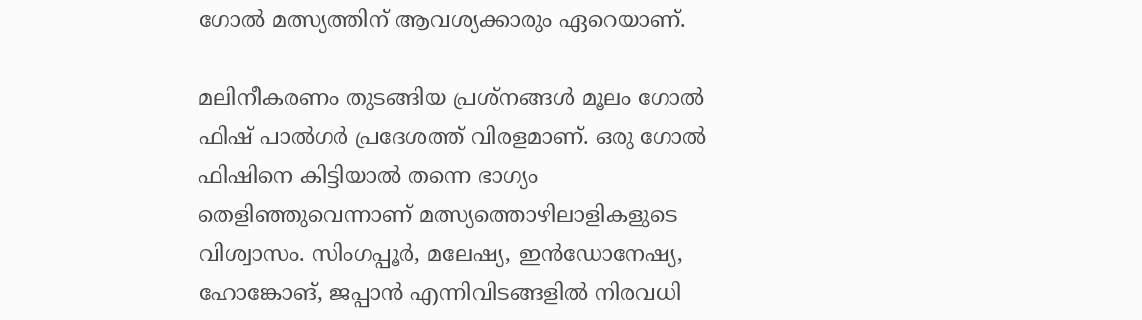ഗോല്‍ മത്സ്യത്തിന് ആവശ്യക്കാരും ഏറെയാണ്.

മലിനീകരണം തുടങ്ങിയ പ്രശ്നങ്ങള്‍ മൂലം ഗോല്‍ ഫിഷ് പാല്‍ഗര്‍ പ്രദേശത്ത് വിരളമാണ്. ഒരു ഗോല്‍ ഫിഷിനെ കിട്ടിയാല്‍ തന്നെ ഭാഗ്യം തെളിഞ്ഞുവെന്നാണ് മത്സ്യത്തൊഴിലാളികളുടെ വിശ്വാസം. സിംഗപ്പൂര്‍, മലേഷ്യ, ഇന്‍ഡോനേഷ്യ, ഹോങ്കോങ്, ജപ്പാന്‍ എന്നിവിടങ്ങളില്‍ നിരവധി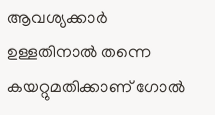ആവശ്യക്കാര്‍ ഉള്ളതിനാല്‍ തന്നെ കയറ്റുമതിക്കാണ് ഗോല്‍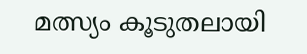മത്സ്യം കൂടുതലായി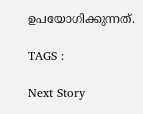ഉപയോഗിക്കുന്നത്.

TAGS :

Next Story